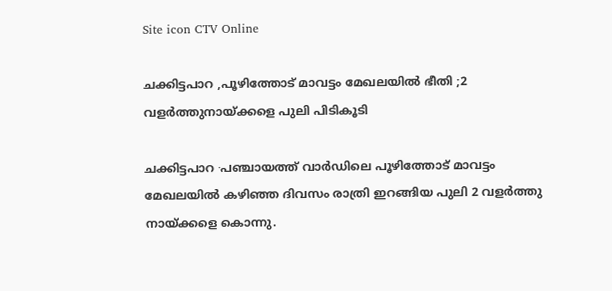Site icon CTV Online

ചക്കിട്ടപാറ ,പൂഴിത്തോട് മാവട്ടം മേഖലയിൽ ഭീതി ;2 വളർത്തുനായ്ക്കളെ പുലി പിടികൂടി

ചക്കിട്ടപാറ ∙പഞ്ചായത്ത് വാർഡിലെ പൂഴിത്തോട് മാവട്ടം മേഖലയിൽ കഴിഞ്ഞ ദിവസം രാത്രി ഇറങ്ങിയ പുലി 2 വളർത്തു നായ്ക്കളെ കൊന്നു.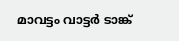മാവട്ടം വാട്ടർ ടാങ്ക്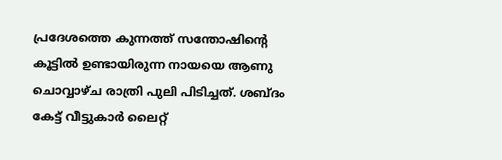പ്രദേശത്തെ കുന്നത്ത് സന്തോഷിന്റെ കൂട്ടിൽ ഉണ്ടായിരുന്ന നായയെ ആണു ചൊവ്വാഴ്ച രാത്രി പുലി പിടിച്ചത്. ശബ്ദം കേട്ട് വീട്ടുകാർ ലൈറ്റ്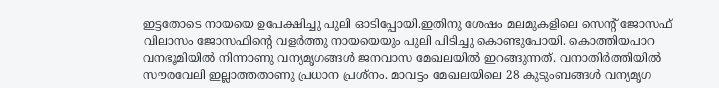ഇട്ടതോടെ നായയെ ഉപേക്ഷിച്ചു പുലി ഓടിപ്പോയി.ഇതിനു ശേഷം മലമുകളിലെ സെന്റ് ജോസഫ് വിലാസം ജോസഫിന്റെ വളർത്തു നായയെയും പുലി പിടിച്ചു കൊണ്ടുപോയി. കൊത്തിയപാറ വനഭൂമിയിൽ നിന്നാണു വന്യമൃഗങ്ങൾ ജനവാസ മേഖലയിൽ ഇറങ്ങുന്നത്. വനാതിർത്തിയിൽ സൗരവേലി ഇല്ലാത്തതാണു പ്രധാന പ്രശ്നം. മാവട്ടം മേഖലയിലെ 28 കുടുംബങ്ങൾ വന്യമൃഗ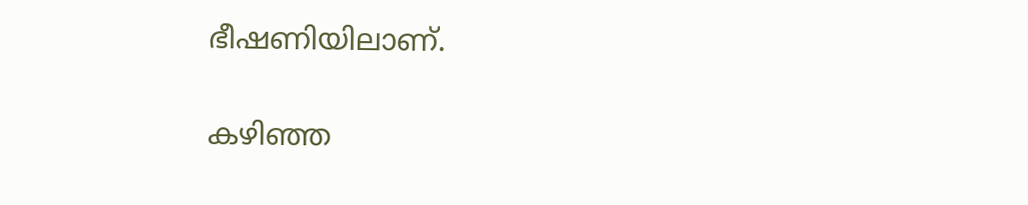ഭീഷണിയിലാണ്.

കഴിഞ്ഞ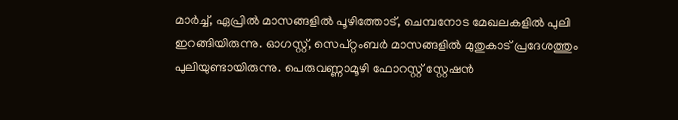മാർച്ച്, ഏപ്രിൽ മാസങ്ങളിൽ പൂഴിത്തോട്, ചെമ്പനോട മേഖലകളിൽ പുലി ഇറങ്ങിയിരുന്നു. ഓഗസ്റ്റ്, സെപ്റ്റംബർ മാസങ്ങളിൽ മുതുകാട് പ്രദേശത്തും പുലിയുണ്ടായിരുന്നു. പെരുവണ്ണാമൂഴി ഫോറസ്റ്റ് സ്റ്റേഷൻ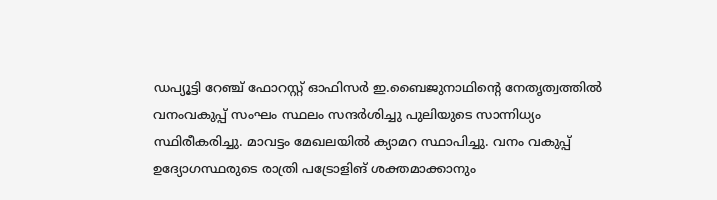ഡപ്യൂട്ടി റേഞ്ച് ഫോറസ്റ്റ് ഓഫിസർ ഇ.ബൈജുനാഥിന്റെ നേതൃത്വത്തിൽ വനംവകുപ്പ് സംഘം സ്ഥലം സന്ദർശിച്ചു പുലിയുടെ സാന്നിധ്യം സ്ഥിരീകരിച്ചു. മാവട്ടം മേഖലയിൽ ക്യാമറ സ്ഥാപിച്ചു. വനം വകുപ്പ് ഉദ്യോഗസ്ഥരുടെ രാത്രി പട്രോളിങ് ശക്തമാക്കാനും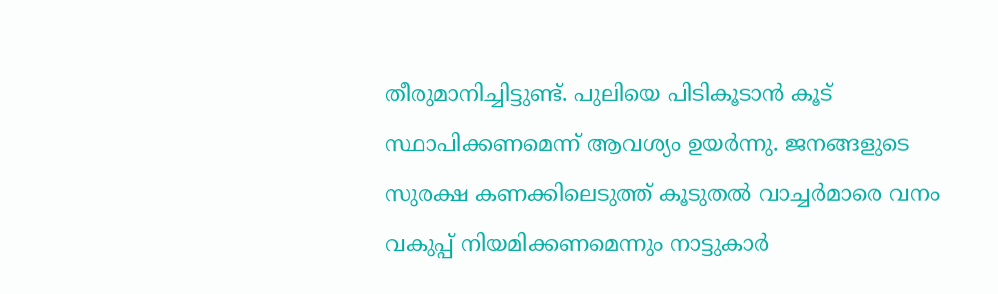തീരുമാനിച്ചിട്ടുണ്ട്. പുലിയെ പിടികൂടാൻ കൂട് സ്ഥാപിക്കണമെന്ന് ആവശ്യം ഉയർന്നു. ജനങ്ങളുടെ സുരക്ഷ കണക്കിലെടുത്ത് കൂടുതൽ വാച്ചർമാരെ വനം വകുപ്പ് നിയമിക്കണമെന്നും നാട്ടുകാർ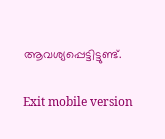ആവശ്യപ്പെട്ടിട്ടുണ്ട്.

Exit mobile version